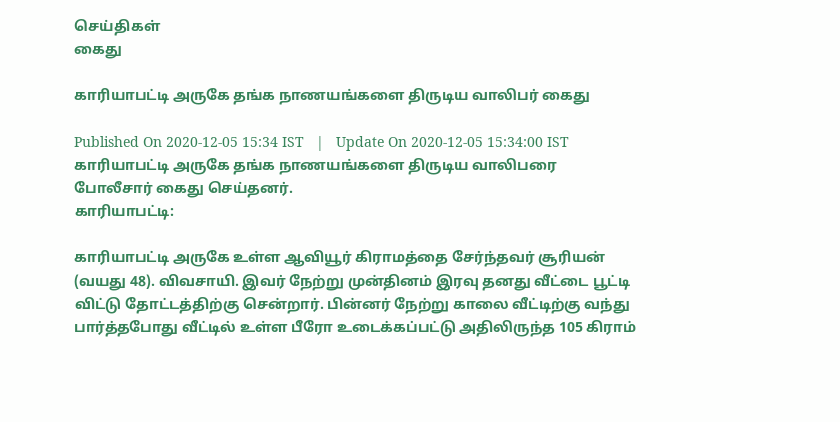செய்திகள்
கைது

காரியாபட்டி அருகே தங்க நாணயங்களை திருடிய வாலிபர் கைது

Published On 2020-12-05 15:34 IST   |   Update On 2020-12-05 15:34:00 IST
காரியாபட்டி அருகே தங்க நாணயங்களை திருடிய வாலிபரை போலீசார் கைது செய்தனர்.
காரியாபட்டி:

காரியாபட்டி அருகே உள்ள ஆவியூர் கிராமத்தை சேர்ந்தவர் சூரியன் (வயது 48). விவசாயி. இவர் நேற்று முன்தினம் இரவு தனது வீட்டை பூட்டி விட்டு தோட்டத்திற்கு சென்றார். பின்னர் நேற்று காலை வீட்டிற்கு வந்து பார்த்தபோது வீட்டில் உள்ள பீரோ உடைக்கப்பட்டு அதிலிருந்த 105 கிராம்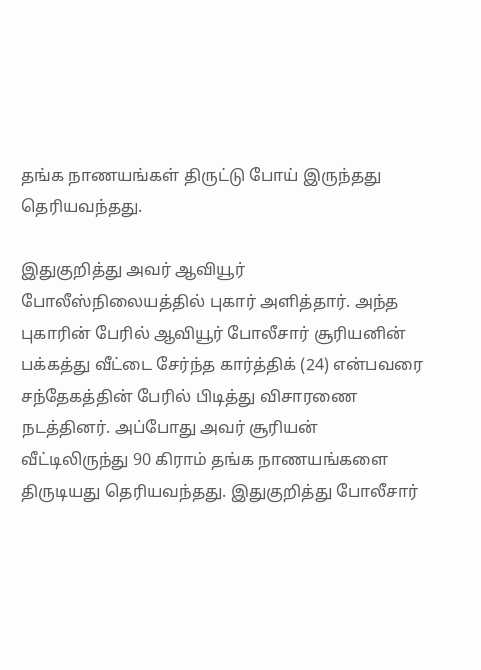தங்க நாணயங்கள் திருட்டு போய் இருந்தது தெரியவந்தது.

இதுகுறித்து அவர் ஆவியூர் போலீஸ்நிலையத்தில் புகார் அளித்தார். அந்த புகாரின் பேரில் ஆவியூர் போலீசார் சூரியனின் பக்கத்து வீட்டை சேர்ந்த கார்த்திக் (24) என்பவரை சந்தேகத்தின் பேரில் பிடித்து விசாரணை நடத்தினர். அப்போது அவர் சூரியன் வீட்டிலிருந்து 90 கிராம் தங்க நாணயங்களை திருடியது தெரியவந்தது. இதுகுறித்து போலீசார்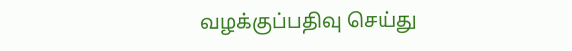வழக்குப்பதிவு செய்து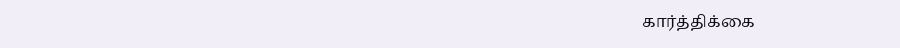கார்த்திக்கை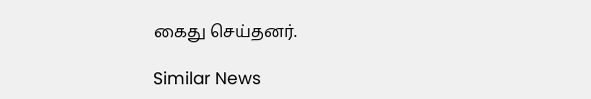கைது செய்தனர்.

Similar News